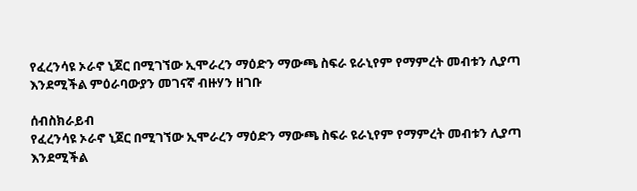የፈረንሳዩ ኦራኖ ኒጀር በሚገኘው ኢሞራረን ማዕድን ማውጫ ስፍራ ዩራኒየም የማምረት መብቱን ሊያጣ እንደሚችል ምዕራባውያን መገናኛ ብዙሃን ዘገቡ

ሰብስክራይብ
የፈረንሳዩ ኦራኖ ኒጀር በሚገኘው ኢሞራረን ማዕድን ማውጫ ስፍራ ዩራኒየም የማምረት መብቱን ሊያጣ እንደሚችል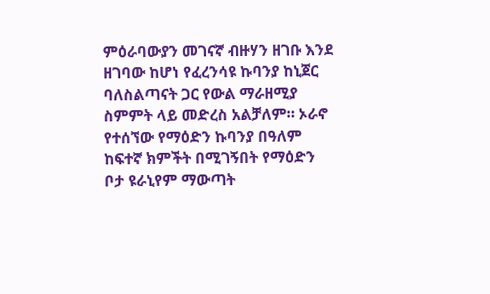ምዕራባውያን መገናኛ ብዙሃን ዘገቡ እንደ ዘገባው ከሆነ የፈረንሳዩ ኩባንያ ከኒጀር ባለስልጣናት ጋር የውል ማራዘሚያ ስምምት ላይ መድረስ አልቻለም። ኦራኖ የተሰኘው የማዕድን ኩባንያ በዓለም ከፍተኛ ክምችት በሚገኝበት የማዕድን ቦታ ዩራኒየም ማውጣት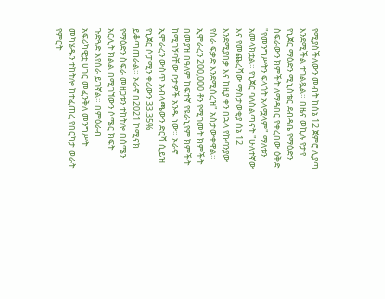የሚያስችለውን መብት ከሰኔ 12 ጀምሮ ሊያጣ እንደሚችል ተገልጿል። በዜና ወኪሉ የታየ የኒጀር ማዕድን ሚኒስቴር ደብዳቤ የማዕድን ስፍራውን ክምችት ለማዳበር የቀረበው ዕቅድ "የመንግሥትን ፍላጎት አላሟላም" ማለቱን አመላክቷል። የኒጀር ባለስልጣናት "ሁለተኛው እና የመጨረሻው ማስታወቂያ ሰኔ 12 እንደሚያበቃ እና ከዚያ ቀን በኋላ የኩባንያው የስራ ፍቃድ እንደሚሰረዝ" አስታውቀዋል። ኢሞራረን 200,000 ቶን የሚገመት ክምችት በመያዝ በዓለም ከፍተኛ የዩራኒየም ክምችት ከሚገኝባቸው ቦታዎች አንዱ ነው። ኦራኖ ኢሞራረን ውስጥ አብላጫውን ድርሻ ሲይዝ የኒጀር ሶፓሚን ቀሪውን 33.35% ይቆጣጠራል። ኦራኖ በ2021 ኮሚናክ የማዕድን ስፍራ መዘጋቱን ተከትሎ በሰሜን አርሊት ክልል በሚገኘውን ሶሜር ክፍት ጉድጓድ እየሰራ ይገኛል። በምዕራብ አፍሪካዊቷ ሀገር መፈንቅለ መንግሥት መካሄዱን ተከትሎ ከተፈጠረ የበርካታ ወራት የምርት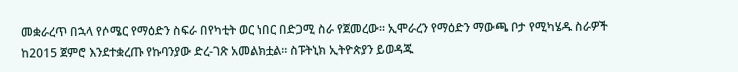መቋራረጥ በኋላ የሶሜር የማዕድን ስፍራ በየካቲት ወር ነበር በድጋሚ ስራ የጀመረው። ኢሞራረን የማዕድን ማውጫ ቦታ የሚካሄዱ ስራዎች ከ2015 ጀምሮ እንደተቋረጡ የኩባንያው ድረ-ገጽ አመልክቷል። ስፑትኒክ ኢትዮጵያን ይወዳጁ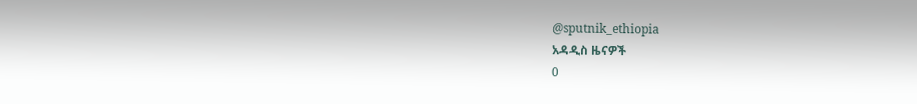@sputnik_ethiopia
አዳዲስ ዜናዎች
0